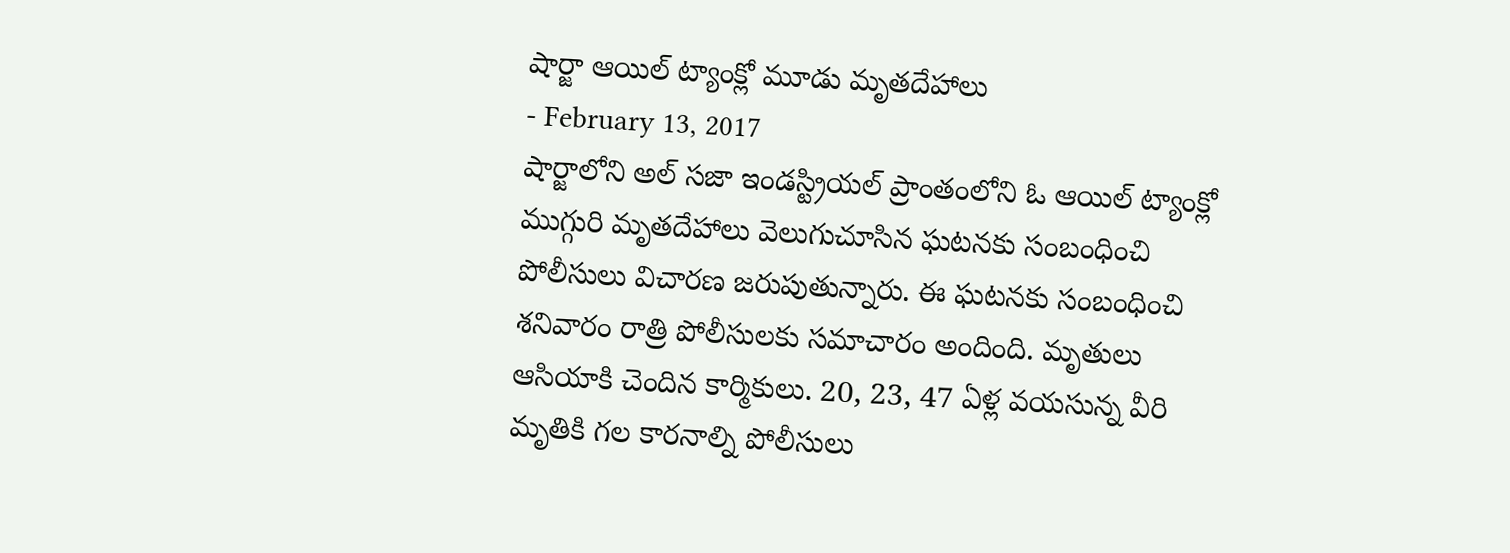షార్జా ఆయిల్ ట్యాంక్లో మూడు మృతదేహాలు
- February 13, 2017
షార్జాలోని అల్ సజా ఇండస్ట్రియల్ ప్రాంతంలోని ఓ ఆయిల్ ట్యాంక్లో ముగ్గురి మృతదేహాలు వెలుగుచూసిన ఘటనకు సంబంధించి పోలీసులు విచారణ జరుపుతున్నారు. ఈ ఘటనకు సంబంధించి శనివారం రాత్రి పోలీసులకు సమాచారం అందింది. మృతులు ఆసియాకి చెందిన కార్మికులు. 20, 23, 47 ఏళ్ల వయసున్న వీరి మృతికి గల కారనాల్ని పోలీసులు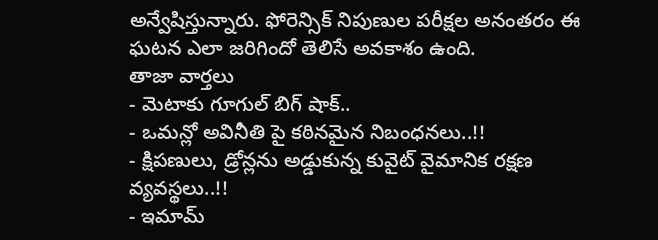అన్వేషిస్తున్నారు. ఫోరెన్సిక్ నిపుణుల పరీక్షల అనంతరం ఈ ఘటన ఎలా జరిగిందో తెలిసే అవకాశం ఉంది.
తాజా వార్తలు
- మెటాకు గూగుల్ బిగ్ షాక్..
- ఒమన్లో అవినీతి పై కఠినమైన నిబంధనలు..!!
- క్షిపణులు, డ్రోన్లను అడ్డుకున్న కువైట్ వైమానిక రక్షణ వ్యవస్థలు..!!
- ఇమామ్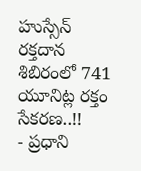హుస్సేన్ రక్తదాన శిబిరంలో 741 యూనిట్ల రక్తం సేకరణ..!!
- ప్రధాని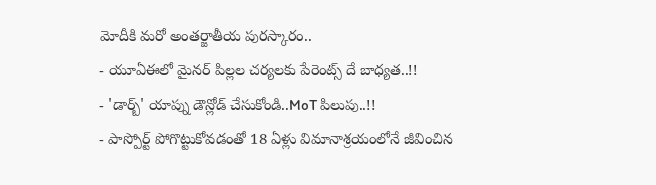మోదీకి మరో అంతర్జాతీయ పురస్కారం..
- యూఏఈలో మైనర్ పిల్లల చర్యలకు పేరెంట్స్ దే బాధ్యత..!!
- 'డార్బ్' యాప్ను డౌన్లోడ్ చేసుకోండి..MoT పిలుపు..!!
- పాస్పోర్ట్ పోగొట్టుకోవడంతో 18 ఏళ్లు విమానాశ్రయంలోనే జీవించిన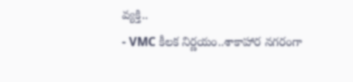వ్యక్తి..
- VMC కీలక నిర్ణయం..శాకాహార నగరంగా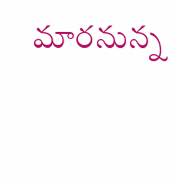మారనున్న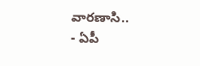వారణాసి..
- ఏపీ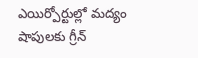ఎయిర్పోర్టుల్లో మద్యం షాపులకు గ్రీన్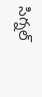సిగ్నల్